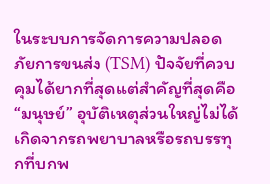ในระบบการจัดการความปลอดภัยการขนส่ง (TSM) ปัจจัยที่ควบคุมได้ยากที่สุดแต่สำคัญที่สุดคือ “มนุษย์” อุบัติเหตุส่วนใหญ่ไม่ได้เกิดจากรถพยาบาลหรือรถบรรทุกที่บกพ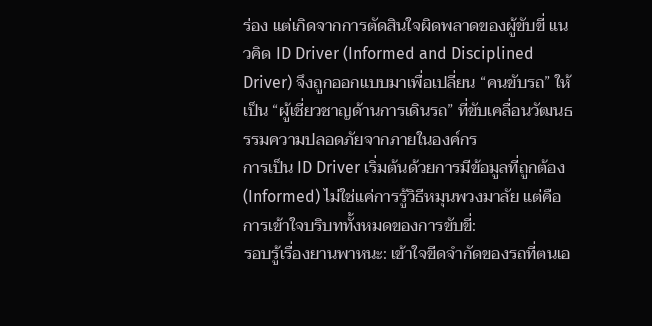ร่อง แต่เกิดจากการตัดสินใจผิดพลาดของผู้ขับขี่ แนวคิด ID Driver (Informed and Disciplined Driver) จึงถูกออกแบบมาเพื่อเปลี่ยน “คนขับรถ” ให้เป็น “ผู้เชี่ยวชาญด้านการเดินรถ” ที่ขับเคลื่อนวัฒนธรรมความปลอดภัยจากภายในองค์กร
การเป็น ID Driver เริ่มต้นด้วยการมีข้อมูลที่ถูกต้อง (Informed) ไม่ใช่แค่การรู้วิธีหมุนพวงมาลัย แต่คือการเข้าใจบริบททั้งหมดของการขับขี่:
รอบรู้เรื่องยานพาหนะ: เข้าใจขีดจำกัดของรถที่ตนเอ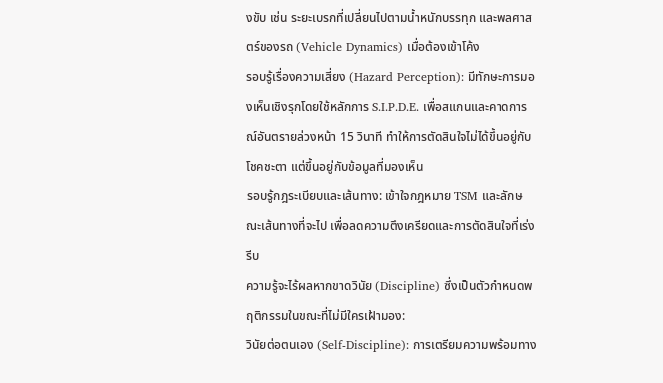งขับ เช่น ระยะเบรกที่เปลี่ยนไปตามน้ำหนักบรรทุก และพลศาสตร์ของรถ (Vehicle Dynamics) เมื่อต้องเข้าโค้ง
รอบรู้เรื่องความเสี่ยง (Hazard Perception): มีทักษะการมองเห็นเชิงรุกโดยใช้หลักการ S.I.P.D.E. เพื่อสแกนและคาดการณ์อันตรายล่วงหน้า 15 วินาที ทำให้การตัดสินใจไม่ได้ขึ้นอยู่กับโชคชะตา แต่ขึ้นอยู่กับข้อมูลที่มองเห็น
รอบรู้กฎระเบียบและเส้นทาง: เข้าใจกฎหมาย TSM และลักษณะเส้นทางที่จะไป เพื่อลดความตึงเครียดและการตัดสินใจที่เร่งรีบ
ความรู้จะไร้ผลหากขาดวินัย (Discipline) ซึ่งเป็นตัวกำหนดพฤติกรรมในขณะที่ไม่มีใครเฝ้ามอง:
วินัยต่อตนเอง (Self-Discipline): การเตรียมความพร้อมทาง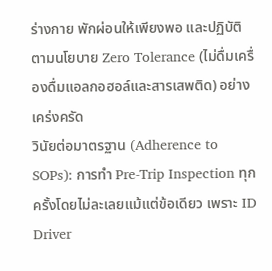ร่างกาย พักผ่อนให้เพียงพอ และปฏิบัติตามนโยบาย Zero Tolerance (ไม่ดื่มเครื่องดื่มแอลกอฮอล์และสารเสพติด) อย่างเคร่งครัด
วินัยต่อมาตรฐาน (Adherence to SOPs): การทำ Pre-Trip Inspection ทุกครั้งโดยไม่ละเลยแม้แต่ข้อเดียว เพราะ ID Driver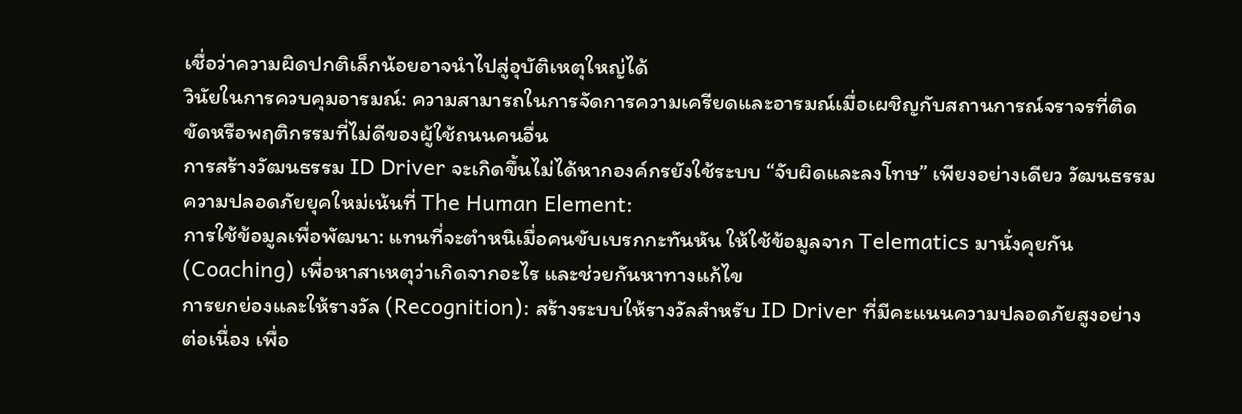เชื่อว่าความผิดปกติเล็กน้อยอาจนำไปสู่อุบัติเหตุใหญ่ได้
วินัยในการควบคุมอารมณ์: ความสามารถในการจัดการความเครียดและอารมณ์เมื่อเผชิญกับสถานการณ์จราจรที่ติดขัดหรือพฤติกรรมที่ไม่ดีของผู้ใช้ถนนคนอื่น
การสร้างวัฒนธรรม ID Driver จะเกิดขึ้นไม่ได้หากองค์กรยังใช้ระบบ “จับผิดและลงโทษ” เพียงอย่างเดียว วัฒนธรรมความปลอดภัยยุคใหม่เน้นที่ The Human Element:
การใช้ข้อมูลเพื่อพัฒนา: แทนที่จะตำหนิเมื่อคนขับเบรกกะทันหัน ให้ใช้ข้อมูลจาก Telematics มานั่งคุยกัน (Coaching) เพื่อหาสาเหตุว่าเกิดจากอะไร และช่วยกันหาทางแก้ไข
การยกย่องและให้รางวัล (Recognition): สร้างระบบให้รางวัลสำหรับ ID Driver ที่มีคะแนนความปลอดภัยสูงอย่างต่อเนื่อง เพื่อ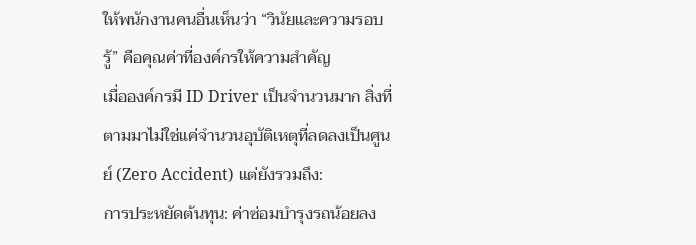ให้พนักงานคนอื่นเห็นว่า “วินัยและความรอบรู้” คือคุณค่าที่องค์กรให้ความสำคัญ
เมื่อองค์กรมี ID Driver เป็นจำนวนมาก สิ่งที่ตามมาไม่ใช่แค่จำนวนอุบัติเหตุที่ลดลงเป็นศูนย์ (Zero Accident) แต่ยังรวมถึง:
การประหยัดต้นทุน: ค่าซ่อมบำรุงรถน้อยลง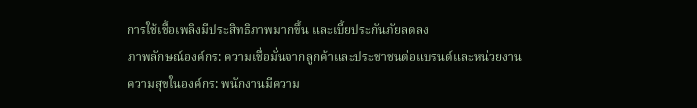การใช้เชื้อเพลิงมีประสิทธิภาพมากขึ้น และเบี้ยประกันภัยลดลง
ภาพลักษณ์องค์กร: ความเชื่อมั่นจากลูกค้าและประชาชนต่อแบรนด์และหน่วยงาน
ความสุขในองค์กร: พนักงานมีความ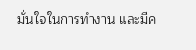มั่นใจในการทำงาน และมีค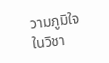วามภูมิใจในวิชา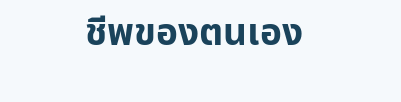ชีพของตนเอง